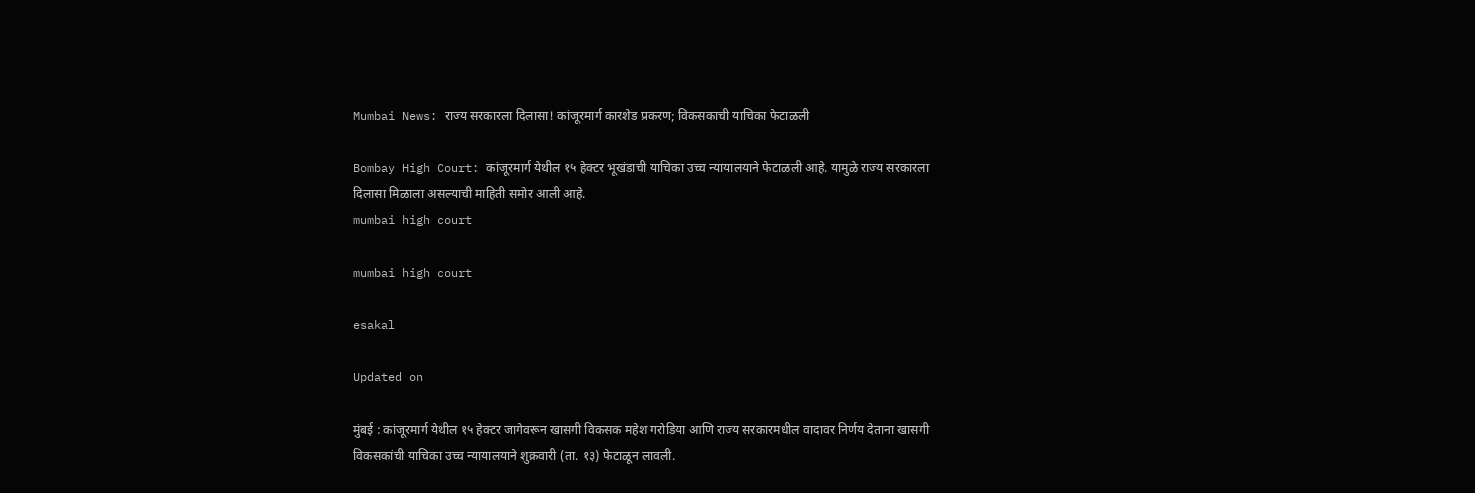Mumbai News: राज्य सरकारला दिलासा! कांजूरमार्ग कारशेड प्रकरण; विकसकाची याचिका फेटाळली

Bombay High Court: कांजूरमार्ग येथील १५ हेक्टर भूखंडाची याचिका उच्च न्यायालयाने फेटाळली आहे. यामुळे राज्य सरकारला दिलासा मिळाला असल्याची माहिती समोर आली आहे.
mumbai high court

mumbai high court

esakal

Updated on

मुंबई : कांजूरमार्ग येथील १५ हेक्टर जागेवरून खासगी विकसक महेश गरोडिया आणि राज्य सरकारमधील वादावर निर्णय देताना खासगी विकसकांची याचिका उच्च न्यायालयाने शुक्रवारी (ता. १३) फेटाळून लावली.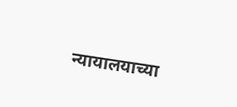न्यायालयाच्या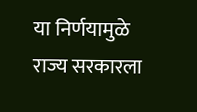या निर्णयामुळे राज्य सरकारला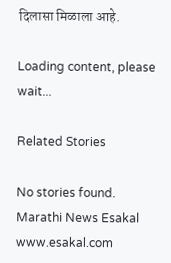दिलासा मिळाला आहे.

Loading content, please wait...

Related Stories

No stories found.
Marathi News Esakal
www.esakal.com